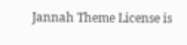Jannah Theme License is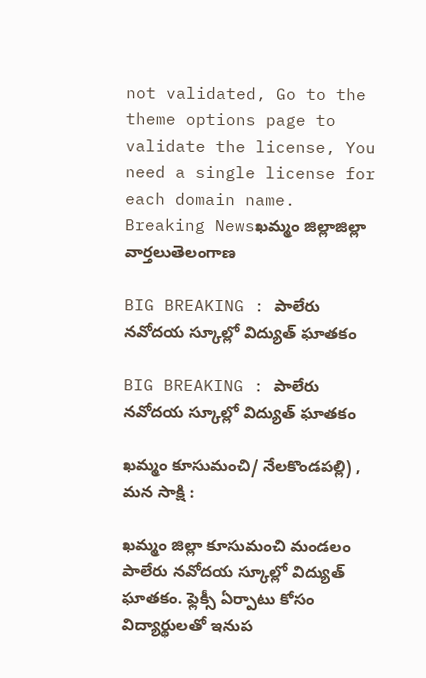not validated, Go to the theme options page to validate the license, You need a single license for each domain name.
Breaking Newsఖమ్మం జిల్లాజిల్లా వార్తలుతెలంగాణ

BIG BREAKING : పాలేరు నవోదయ స్కూల్లో విద్యుత్ ఘాతకం

BIG BREAKING : పాలేరు నవోదయ స్కూల్లో విద్యుత్ ఘాతకం

ఖమ్మం కూసుమంచి/ నేలకొండపల్లి) , మన సాక్షి :

ఖమ్మం జిల్లా కూసుమంచి మండలం పాలేరు నవోదయ స్కూల్లో విద్యుత్ ఘాతకం. ఫ్లెక్సీ ఏర్పాటు కోసం విద్యార్థులతో ఇనుప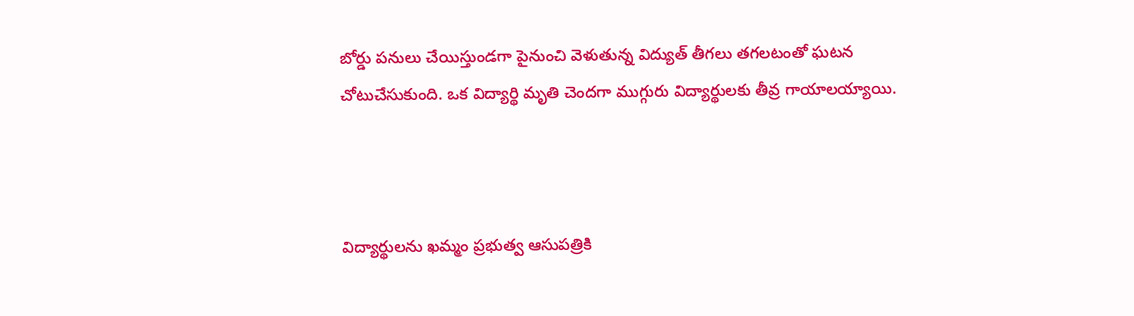బోర్డు పనులు చేయిస్తుండగా పైనుంచి వెళుతున్న విద్యుత్ తీగలు తగలటంతో ఘటన చోటుచేసుకుంది. ఒక విద్యార్థి మృతి చెందగా ముగ్గురు విద్యార్థులకు తీవ్ర గాయాలయ్యాయి.



విద్యార్థులను ఖమ్మం ప్రభుత్వ ఆసుపత్రికి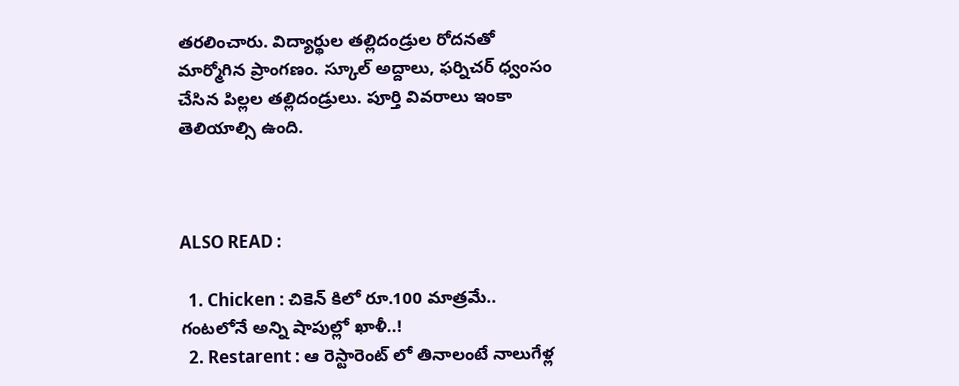తరలించారు. విద్యార్థుల తల్లిదండ్రుల రోదనతో మార్మోగిన ప్రాంగణం. స్కూల్ అద్దాలు, ఫర్నిచర్ ధ్వంసం చేసిన పిల్లల తల్లిదండ్రులు. పూర్తి వివరాలు ఇంకా తెలియాల్సి ఉంది.



ALSO READ :

  1. Chicken : చికెన్ కిలో రూ.100 మాత్రమే.. గంటలోనే అన్ని షాపుల్లో ఖాళీ..!
  2. Restarent : ఆ రెస్టారెంట్ లో తినాలంటే నాలుగేళ్ల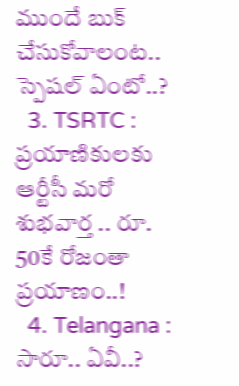ముందే బుక్ చేసుకోవాలంట.. స్పెషల్ ఏంటో..?
  3. TSRTC : ప్రయాణికులకు ఆర్టీసీ మరో శుభవార్త .. రూ. 50కే రోజంతా ప్రయాణం..!
  4. Telangana : సారూ.. ఏవీ..?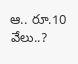ఆ.. రూ.10 వేలు..?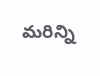మరిన్ని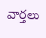వార్తలు